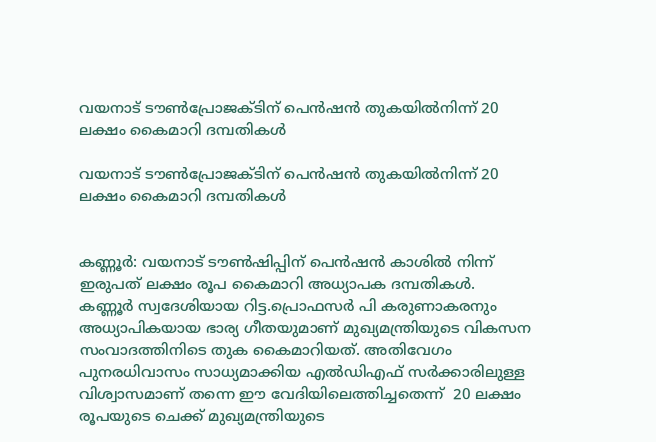വയനാട് ടൗൺപ്രോജക്ടിന് പെൻഷൻ തുകയിൽനിന്ന് 20 ലക്ഷം കൈമാറി ദമ്പതികൾ

വയനാട് ടൗൺപ്രോജക്ടിന് പെൻഷൻ തുകയിൽനിന്ന് 20 ലക്ഷം കൈമാറി ദമ്പതികൾ


കണ്ണൂർ: വയനാട് ടൗൺഷിപ്പിന് പെൻഷൻ കാശിൽ നിന്ന് ഇരുപത് ലക്ഷം രൂപ കൈമാറി അധ്യാപക ദമ്പതികൾ. കണ്ണൂർ സ്വദേശിയായ റിട്ട.പ്രൊഫസർ പി കരുണാകരനും അധ്യാപികയായ ഭാര്യ ഗീതയുമാണ് മുഖ്യമന്ത്രിയുടെ വികസന സംവാദത്തിനിടെ തുക കൈമാറിയത്. അതിവേഗം പുനരധിവാസം സാധ്യമാക്കിയ എൽഡിഎഫ് സർക്കാരിലുള്ള വിശ്വാസമാണ് തന്നെ ഈ വേദിയിലെത്തിച്ചതെന്ന്  20 ലക്ഷം രൂപയുടെ ചെക്ക് മുഖ്യമന്ത്രിയുടെ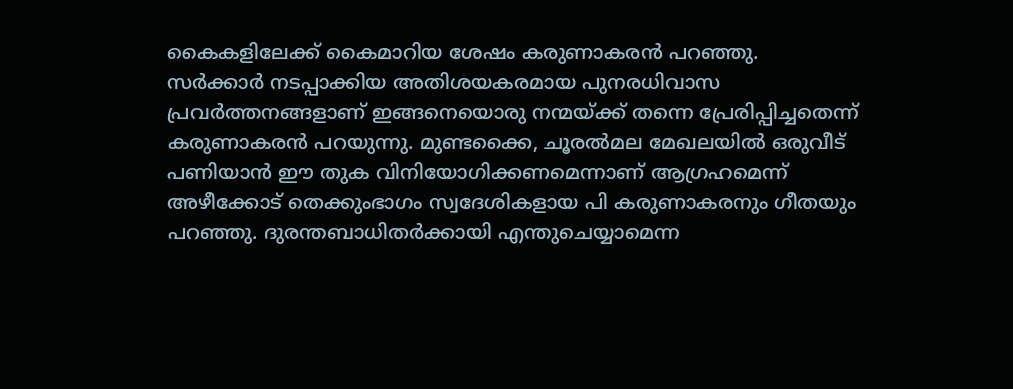കൈകളിലേക്ക് കൈമാറിയ ശേഷം കരുണാകരൻ പറഞ്ഞു.
സർക്കാർ നടപ്പാക്കിയ അതിശയകരമായ പുനരധിവാസ പ്രവർത്തനങ്ങളാണ് ഇങ്ങനെയൊരു നന്മയ്ക്ക് തന്നെ പ്രേരിപ്പിച്ചതെന്ന് കരുണാകരൻ പറയുന്നു. മുണ്ടക്കൈ, ചൂരൽമല മേഖലയിൽ ഒരുവീട് പണിയാൻ ഈ തുക വിനിയോഗിക്കണമെന്നാണ് ആഗ്രഹമെന്ന് അഴീക്കോട് തെക്കുംഭാഗം സ്വദേശികളായ പി കരുണാകരനും ഗീതയും പറഞ്ഞു. ദുരന്തബാധിതർക്കായി എന്തുചെയ്യാമെന്ന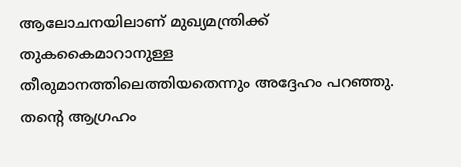ആലോചനയിലാണ് മുഖ്യമന്ത്രിക്ക് തുകകൈമാറാനുള്ള തീരുമാനത്തിലെത്തിയതെന്നും അദ്ദേഹം പറഞ്ഞു.
തന്റെ ആഗ്രഹം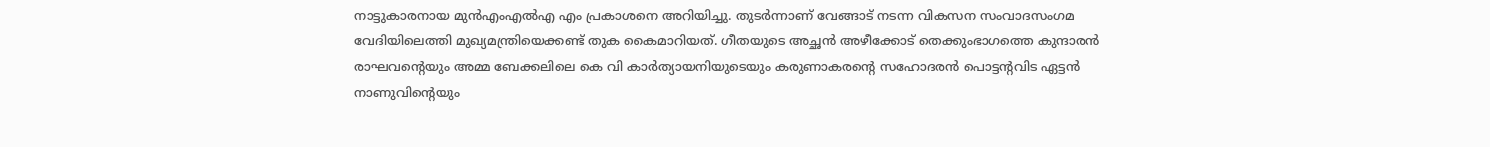നാട്ടുകാരനായ മുൻഎംഎൽഎ എം പ്രകാശനെ അറിയിച്ചു. തുടർന്നാണ് വേങ്ങാട് നടന്ന വികസന സംവാദസംഗമ വേദിയിലെത്തി മുഖ്യമന്ത്രിയെക്കണ്ട് തുക കൈമാറിയത്. ഗീതയുടെ അച്ഛൻ അഴീക്കോട് തെക്കുംഭാഗത്തെ കുന്ദാരൻ രാഘവന്റെയും അമ്മ ബേക്കലിലെ കെ വി കാർത്യായനിയുടെയും കരുണാകരന്റെ സഹോദരൻ പൊട്ടന്റവിട ഏട്ടൻ നാണുവിന്റെയും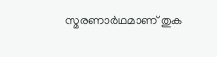സ്മരണാർഥമാണ് തുക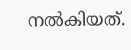നൽകിയത്.